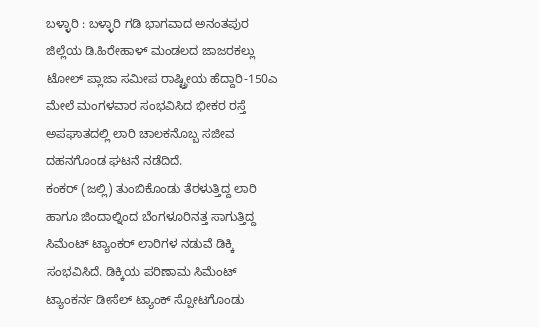ಬಳ್ಳಾರಿ : ಬಳ್ಳಾರಿ ಗಡಿ ಭಾಗವಾದ ಅನಂತಪುರ
ಜಿಲ್ಲೆಯ ಡಿ.ಹಿರೇಹಾಳ್ ಮಂಡಲದ ಜಾಜರಕಲ್ಲು ಟೋಲ್ ಪ್ಲಾಜಾ ಸಮೀಪ ರಾಷ್ಟ್ರೀಯ ಹೆದ್ದಾರಿ-150ಎ ಮೇಲೆ ಮಂಗಳವಾರ ಸಂಭವಿಸಿದ ಭೀಕರ ರಸ್ತೆ ಅಪಘಾತದಲ್ಲಿ ಲಾರಿ ಚಾಲಕನೊಬ್ಬ ಸಜೀವ ದಹನಗೊಂಡ ಘಟನೆ ನಡೆದಿದೆ.
ಕಂಕರ್ (ಜಲ್ಲಿ) ತುಂಬಿಕೊಂಡು ತೆರಳುತ್ತಿದ್ದ ಲಾರಿ ಹಾಗೂ ಜಿಂದಾಲ್ನಿಂದ ಬೆಂಗಳೂರಿನತ್ತ ಸಾಗುತ್ತಿದ್ದ ಸಿಮೆಂಟ್ ಟ್ಯಾಂಕರ್ ಲಾರಿಗಳ ನಡುವೆ ಡಿಕ್ಕಿ ಸಂಭವಿಸಿದೆ. ಡಿಕ್ಕಿಯ ಪರಿಣಾಮ ಸಿಮೆಂಟ್ ಟ್ಯಾಂಕರ್ನ ಡೀಸೆಲ್ ಟ್ಯಾಂಕ್ ಸ್ಪೋಟಗೊಂಡು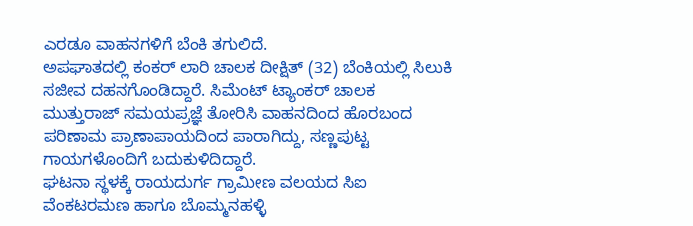ಎರಡೂ ವಾಹನಗಳಿಗೆ ಬೆಂಕಿ ತಗುಲಿದೆ.
ಅಪಘಾತದಲ್ಲಿ ಕಂಕರ್ ಲಾರಿ ಚಾಲಕ ದೀಕ್ಷಿತ್ (32) ಬೆಂಕಿಯಲ್ಲಿ ಸಿಲುಕಿ ಸಜೀವ ದಹನಗೊಂಡಿದ್ದಾರೆ. ಸಿಮೆಂಟ್ ಟ್ಯಾಂಕರ್ ಚಾಲಕ ಮುತ್ತುರಾಜ್ ಸಮಯಪ್ರಜ್ಞೆ ತೋರಿಸಿ ವಾಹನದಿಂದ ಹೊರಬಂದ ಪರಿಣಾಮ ಪ್ರಾಣಾಪಾಯದಿಂದ ಪಾರಾಗಿದ್ದು, ಸಣ್ಣಪುಟ್ಟ ಗಾಯಗಳೊಂದಿಗೆ ಬದುಕುಳಿದಿದ್ದಾರೆ.
ಘಟನಾ ಸ್ಥಳಕ್ಕೆ ರಾಯದುರ್ಗ ಗ್ರಾಮೀಣ ವಲಯದ ಸಿಐ ವೆಂಕಟರಮಣ ಹಾಗೂ ಬೊಮ್ಮನಹಳ್ಳಿ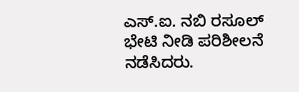ಎಸ್.ಐ. ನಬಿ ರಸೂಲ್ ಭೇಟಿ ನೀಡಿ ಪರಿಶೀಲನೆ ನಡೆಸಿದರು.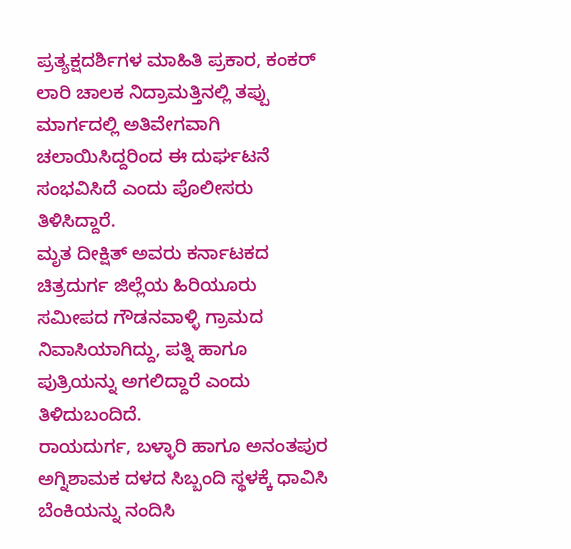ಪ್ರತ್ಯಕ್ಷದರ್ಶಿಗಳ ಮಾಹಿತಿ ಪ್ರಕಾರ, ಕಂಕರ್ ಲಾರಿ ಚಾಲಕ ನಿದ್ರಾಮತ್ತಿನಲ್ಲಿ ತಪ್ಪು ಮಾರ್ಗದಲ್ಲಿ ಅತಿವೇಗವಾಗಿ ಚಲಾಯಿಸಿದ್ದರಿಂದ ಈ ದುರ್ಘಟನೆ ಸಂಭವಿಸಿದೆ ಎಂದು ಪೊಲೀಸರು ತಿಳಿಸಿದ್ದಾರೆ.
ಮೃತ ದೀಕ್ಷಿತ್ ಅವರು ಕರ್ನಾಟಕದ ಚಿತ್ರದುರ್ಗ ಜಿಲ್ಲೆಯ ಹಿರಿಯೂರು ಸಮೀಪದ ಗೌಡನವಾಳ್ಳಿ ಗ್ರಾಮದ ನಿವಾಸಿಯಾಗಿದ್ದು, ಪತ್ನಿ ಹಾಗೂ ಪುತ್ರಿಯನ್ನು ಅಗಲಿದ್ದಾರೆ ಎಂದು ತಿಳಿದುಬಂದಿದೆ.
ರಾಯದುರ್ಗ, ಬಳ್ಳಾರಿ ಹಾಗೂ ಅನಂತಪುರ ಅಗ್ನಿಶಾಮಕ ದಳದ ಸಿಬ್ಬಂದಿ ಸ್ಥಳಕ್ಕೆ ಧಾವಿಸಿ ಬೆಂಕಿಯನ್ನು ನಂದಿಸಿ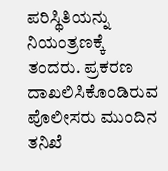ಪರಿಸ್ಥಿತಿಯನ್ನು ನಿಯಂತ್ರಣಕ್ಕೆ ತಂದರು. ಪ್ರಕರಣ ದಾಖಲಿಸಿಕೊಂಡಿರುವ ಪೊಲೀಸರು ಮುಂದಿನ ತನಿಖೆ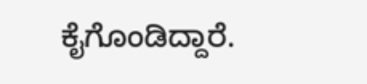ಕೈಗೊಂಡಿದ್ದಾರೆ.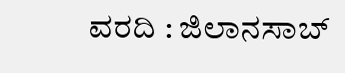ವರದಿ : ಜಿಲಾನಸಾಬ್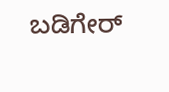ಬಡಿಗೇರ್